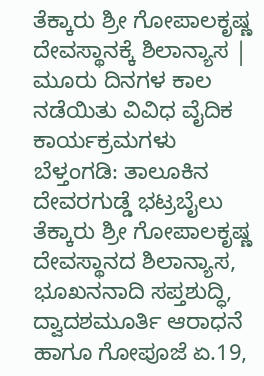ತೆಕ್ಕಾರು ಶ್ರೀ ಗೋಪಾಲಕೃಷ್ಣ ದೇವಸ್ಥಾನಕ್ಕೆ ಶಿಲಾನ್ಯಾಸ | ಮೂರು ದಿನಗಳ ಕಾಲ ನಡೆಯಿತು ವಿವಿಧ ವೈದಿಕ ಕಾರ್ಯಕ್ರಮಗಳು
ಬೆಳ್ತಂಗಡಿ: ತಾಲೂಕಿನ ದೇವರಗುಡ್ಡೆ ಭಟ್ರಬೈಲು ತೆಕ್ಕಾರು ಶ್ರೀ ಗೋಪಾಲಕೃಷ್ಣ ದೇವಸ್ಥಾನದ ಶಿಲಾನ್ಯಾಸ, ಭೂಖನನಾದಿ ಸಪ್ತಶುದ್ಧಿ, ದ್ವಾದಶಮೂರ್ತಿ ಆರಾಧನೆ ಹಾಗೂ ಗೋಪೂಜೆ ಏ.19,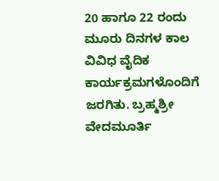20 ಹಾಗೂ 22 ರಂದು ಮೂರು ದಿನಗಳ ಕಾಲ ವಿವಿಧ ವೈದಿಕ ಕಾರ್ಯಕ್ರಮಗಳೊಂದಿಗೆ ಜರಗಿತು. ಬ್ರಹ್ಮಶ್ರೀ ವೇದಮೂರ್ತಿ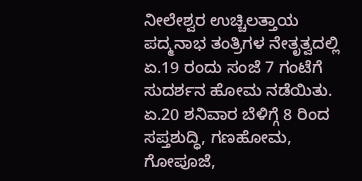ನೀಲೇಶ್ವರ ಉಚ್ಚಿಲತ್ತಾಯ ಪದ್ಮನಾಭ ತಂತ್ರಿಗಳ ನೇತೃತ್ವದಲ್ಲಿ ಏ.19 ರಂದು ಸಂಜೆ 7 ಗಂಟೆಗೆ ಸುದರ್ಶನ ಹೋಮ ನಡೆಯಿತು. ಏ.20 ಶನಿವಾರ ಬೆಳಿಗ್ಗೆ 8 ರಿಂದ ಸಪ್ತಶುದ್ಧಿ, ಗಣಹೋಮ, ಗೋಪೂಜೆ,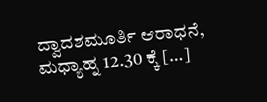ದ್ವಾದಶಮೂರ್ತಿ ಆರಾಧನೆ, ಮಧ್ಯಾಹ್ನ 12.30 ಕ್ಕೆ […]